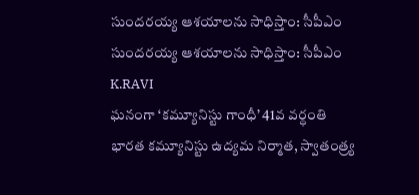సుందరయ్య ఆశయాలను సాధిస్తాం: సీపీఎం
సుందరయ్య ఆశయాలను సాధిస్తాం: సీపీఎం
K.RAVI
ఘనంగా ‘కమ్యూనిస్టు గాంధీ’ 41వ వర్ధంతి
భారత కమ్యూనిస్టు ఉద్యమ నిర్మాత, స్వాతంత్ర్య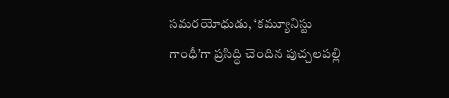సమరయోధుడు, ‘కమ్యూనిస్టు గాంధీ’గా ప్రసిద్ధి చెందిన పుచ్చలపల్లి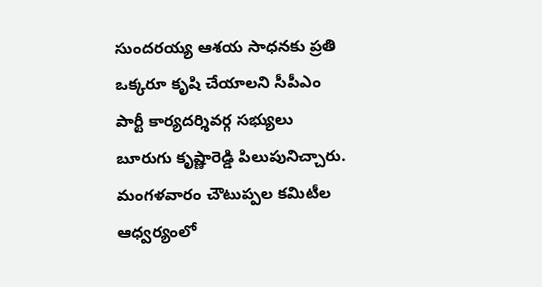సుందరయ్య ఆశయ సాధనకు ప్రతి ఒక్కరూ కృషి చేయాలని సీపీఎం పార్టీ కార్యదర్శివర్గ సభ్యులు బూరుగు కృష్ణారెడ్డి పిలుపునిచ్చారు. మంగళవారం చౌటుప్పల కమిటీల ఆధ్వర్యంలో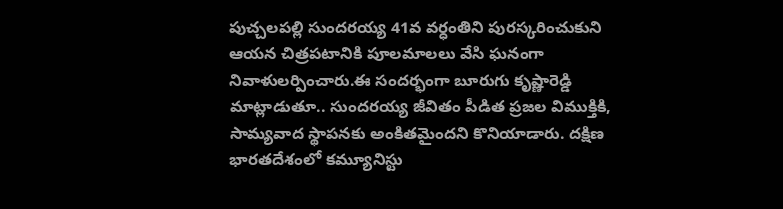పుచ్చలపల్లి సుందరయ్య 41వ వర్ధంతిని పురస్కరించుకుని ఆయన చిత్రపటానికి పూలమాలలు వేసి ఘనంగా నివాళులర్పించారు.ఈ సందర్భంగా బూరుగు కృష్ణారెడ్డి మాట్లాడుతూ.. సుందరయ్య జీవితం పీడిత ప్రజల విముక్తికి, సామ్యవాద స్థాపనకు అంకితమైందని కొనియాడారు. దక్షిణ భారతదేశంలో కమ్యూనిస్టు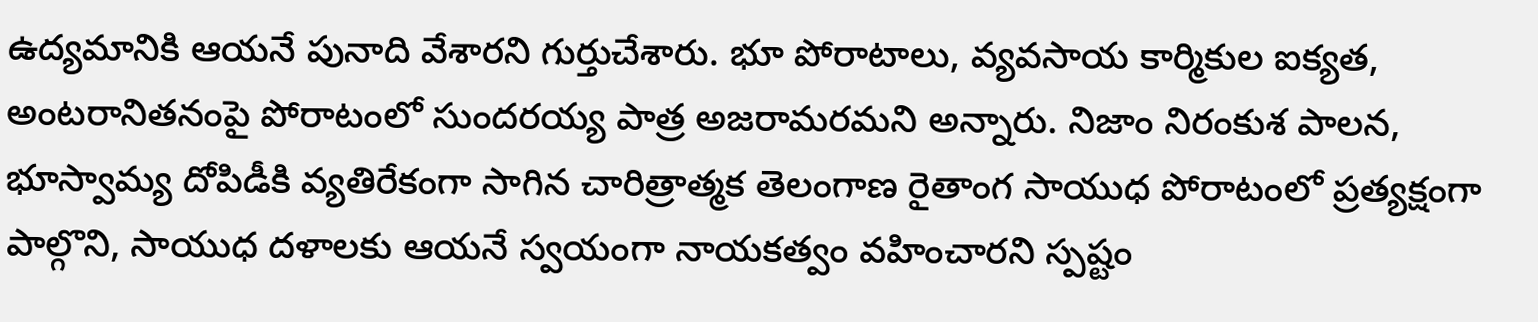ఉద్యమానికి ఆయనే పునాది వేశారని గుర్తుచేశారు. భూ పోరాటాలు, వ్యవసాయ కార్మికుల ఐక్యత, అంటరానితనంపై పోరాటంలో సుందరయ్య పాత్ర అజరామరమని అన్నారు. నిజాం నిరంకుశ పాలన, భూస్వామ్య దోపిడీకి వ్యతిరేకంగా సాగిన చారిత్రాత్మక తెలంగాణ రైతాంగ సాయుధ పోరాటంలో ప్రత్యక్షంగా పాల్గొని, సాయుధ దళాలకు ఆయనే స్వయంగా నాయకత్వం వహించారని స్పష్టం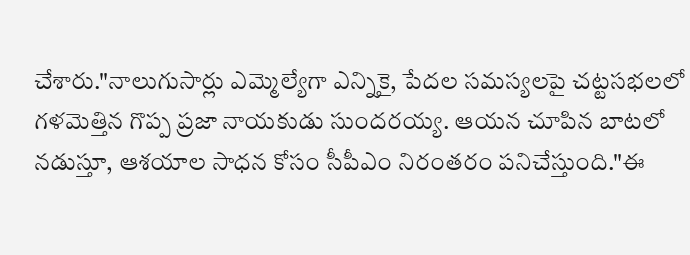చేశారు."నాలుగుసార్లు ఎమ్మెల్యేగా ఎన్నికై, పేదల సమస్యలపై చట్టసభలలో గళమెత్తిన గొప్ప ప్రజా నాయకుడు సుందరయ్య. ఆయన చూపిన బాటలో నడుస్తూ, ఆశయాల సాధన కోసం సీపీఎం నిరంతరం పనిచేస్తుంది."ఈ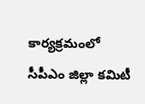కార్యక్రమంలో సీపీఎం జిల్లా కమిటీ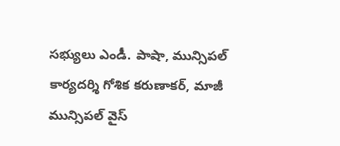సభ్యులు ఎండీ. పాషా, మున్సిపల్ కార్యదర్శి గోశిక కరుణాకర్, మాజీ మున్సిపల్ వైస్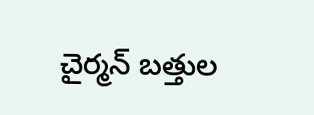చైర్మన్ బత్తుల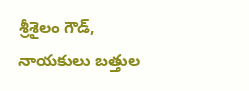శ్రీశైలం గౌడ్, నాయకులు బత్తుల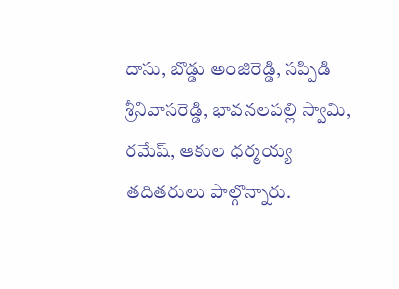దాసు, బొడ్డు అంజిరెడ్డి, సప్పిడి శ్రీనివాసరెడ్డి, భావనలపల్లి స్వామి, రమేష్, ఆకుల ధర్మయ్య తదితరులు పాల్గొన్నారు.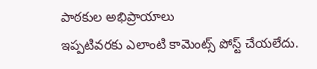పాఠకుల అభిప్రాయాలు
ఇప్పటివరకు ఎలాంటి కామెంట్స్ పోస్ట్ చేయలేదు.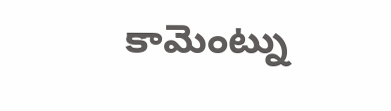కామెంట్ను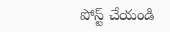పోస్ట్ చేయండి